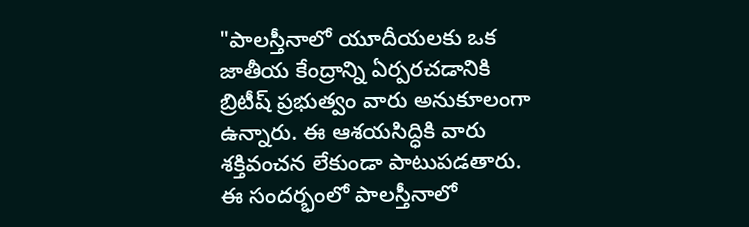"పాలస్తీనాలో యూదీయలకు ఒక జాతీయ కేంద్రాన్ని ఏర్పరచడానికి బ్రిటీష్ ప్రభుత్వం వారు అనుకూలంగా ఉన్నారు. ఈ ఆశయసిద్ధికి వారు శక్తివంచన లేకుండా పాటుపడతారు. ఈ సందర్భంలో పాలస్తీనాలో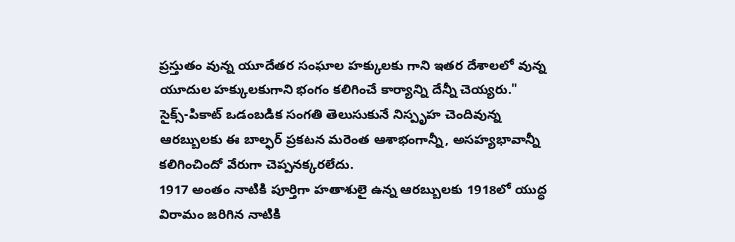ప్రస్తుతం వున్న యూదేతర సంఘాల హక్కులకు గాని ఇతర దేశాలలో వున్న యూదుల హక్కులకుగాని భంగం కలిగించే కార్యాన్ని దేన్నీ చెయ్యరు."
సైక్స్-పికాట్ ఒడంబడిక సంగతి తెలుసుకునే నిస్పృహ చెందివున్న ఆరబ్బులకు ఈ బాల్ఫర్ ప్రకటన మరెంత ఆశాభంగాన్నీ, అసహ్యభావాన్నీ కలిగించిందో వేరుగా చెప్పనక్కరలేదు.
1917 అంతం నాటికి పూర్తిగా హతాశులై ఉన్న ఆరబ్బులకు 1918లో యుద్ధ విరామం జరిగిన నాటికి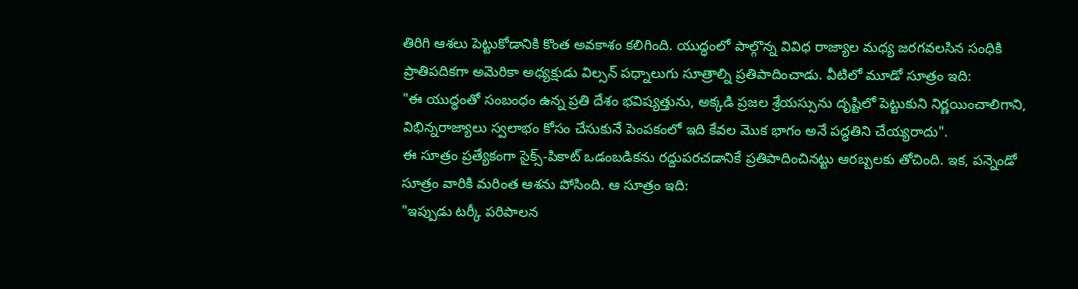తిరిగి ఆశలు పెట్టుకోడానికి కొంత అవకాశం కలిగింది. యుద్ధంలో పాల్గొన్న వివిధ రాజ్యాల మధ్య జరగవలసిన సంధికి ప్రాతిపదికగా అమెరికా అధ్యక్షుడు విల్సన్ పధ్నాలుగు సూత్రాల్ని ప్రతిపాదించాడు. వీటిలో మూడో సూత్రం ఇది:
"ఈ యుద్ధంతో సంబంధం ఉన్న ప్రతి దేశం భవిష్యత్తును, అక్కడి ప్రజల శ్రేయస్సును దృష్టిలో పెట్టుకుని నిర్ణయించాలిగాని, విభిన్నరాజ్యాలు స్వలాభం కోసం చేసుకునే పెంపకంలో ఇది కేవల మొక భాగం అనే పద్ధతిని చేయ్యరాదు".
ఈ సూత్రం ప్రత్యేకంగా సైక్స్-పికాట్ ఒడంబడికను రద్దుపరచడానికే ప్రతిపాదించినట్టు ఆరబ్బలకు తోచింది. ఇక, పన్నెండో సూత్రం వారికి మరింత ఆశను పోసింది. ఆ సూత్రం ఇది:
"ఇప్పుడు టర్కీ పరిపాలన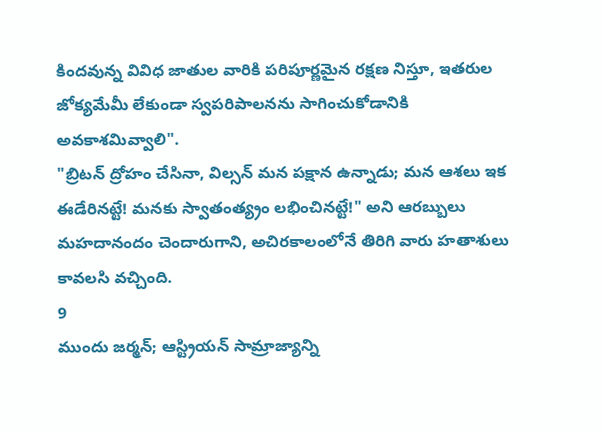కిందవున్న వివిధ జాతుల వారికి పరిపూర్ణమైన రక్షణ నిస్తూ, ఇతరుల జోక్యమేమీ లేకుండా స్వపరిపాలనను సాగించుకోడానికి అవకాశమివ్వాలి".
"బ్రిటన్ ద్రోహం చేసినా, విల్సన్ మన పక్షాన ఉన్నాడు; మన ఆశలు ఇక ఈడేరినట్టే! మనకు స్వాతంత్య్రం లభించినట్టే!" అని ఆరబ్బులు మహదానందం చెందారుగాని, అచిరకాలంలోనే తిరిగి వారు హతాశులు కావలసి వచ్చింది.
9
ముందు జర్మన్; ఆస్ట్రియన్ సామ్రాజ్యాన్ని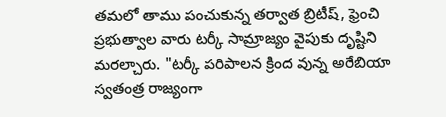తమలో తాము పంచుకున్న తర్వాత బ్రిటీష్, ఫ్రెంచి ప్రభుత్వాల వారు టర్కీ సామ్రాజ్యం వైపుకు దృష్టిని మరల్చారు. "టర్కీ పరిపాలన క్రింద వున్న అరేబియా స్వతంత్ర రాజ్యంగా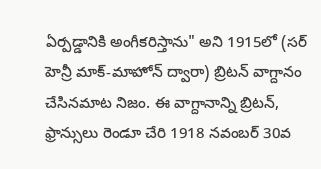ఏర్పడ్డానికి అంగీకరిస్తాను" అని 1915లో (సర్ హెన్రీ మాక్-మాహోన్ ద్వారా) బ్రిటన్ వాగ్దానం చేసినమాట నిజం. ఈ వాగ్దానాన్ని బ్రిటన్, ఫ్రాన్సులు రెండూ చేరి 1918 నవంబర్ 30వ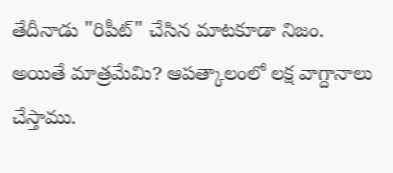తేదీనాడు "రిపీట్" చేసిన మాటకూడా నిజం. అయితే మాత్రమేమి? ఆపత్కాలంలో లక్ష వాగ్దానాలు చేస్తాము.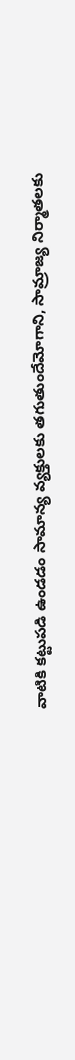వాటికి కట్టుపడి ఉండడం సామాన్య వ్యక్తులకు తగుతుందేమోగాని, సామ్రాజ్య నిర్మాతలకు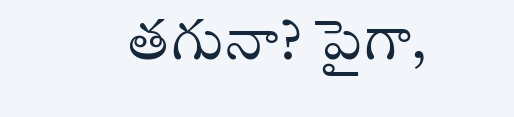తగునా? పైగా,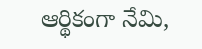ఆర్థికంగా నేమి,